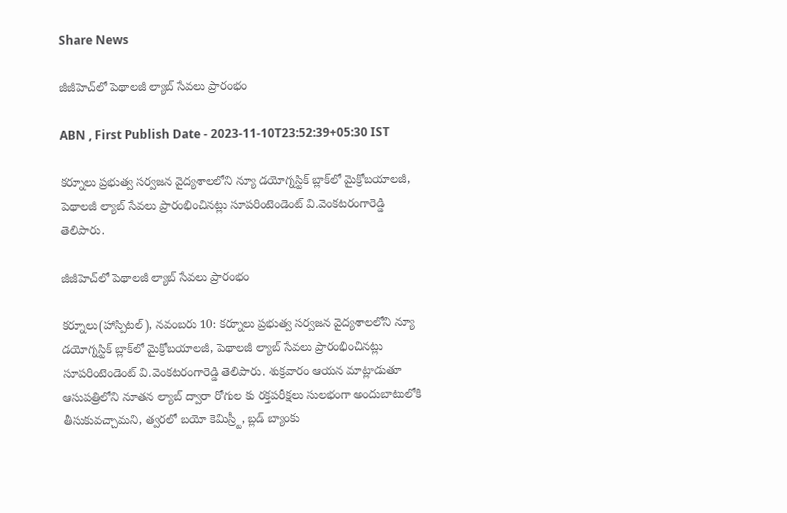Share News

జీజీహెచ్‌లో పెథాలజీ ల్యాబ్‌ సేవలు ప్రారంభం

ABN , First Publish Date - 2023-11-10T23:52:39+05:30 IST

కర్నూలు ప్రభుత్వ సర్వజన వైద్యశాలలోని న్యూ డయోగ్నస్టిక్‌ బ్లాక్‌లో మైక్రోబయాలజీ, పెథాలజీ ల్యాబ్‌ సేవలు ప్రారంభించినట్లు సూపరింటెండెంట్‌ వి.వెంకటరంగారెడ్డి తెలిపారు.

జీజీహెచ్‌లో పెథాలజీ ల్యాబ్‌ సేవలు ప్రారంభం

కర్నూలు(హాస్పిటల్‌), నవంబరు 10: కర్నూలు ప్రభుత్వ సర్వజన వైద్యశాలలోని న్యూ డయోగ్నస్టిక్‌ బ్లాక్‌లో మైక్రోబయాలజీ, పెథాలజీ ల్యాబ్‌ సేవలు ప్రారంభించినట్లు సూపరింటెండెంట్‌ వి.వెంకటరంగారెడ్డి తెలిపారు. శుక్రవారం ఆయన మాట్లాడుతూ ఆసుపత్రిలోని నూతన ల్యాబ్‌ ద్వారా రోగుల కు రక్తపరీక్షలు సులభంగా అందుబాటులోకి తీసుకువచ్చామని, త్వరలో బయో కెమిస్ర్టీ, బ్లడ్‌ బ్యాంకు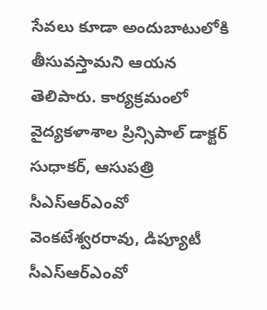సేవలు కూడా అందుబాటులోకి తీసువస్తామని ఆయన తెలిపారు. కార్యక్రమంలో వైద్యకళాశాల ప్రిన్సిపాల్‌ డాక్టర్‌ సుధాకర్‌, ఆసుపత్రి సీఎస్‌ఆర్‌ఎంవో వెంకటేశ్వరరావు, డిప్యూటీ సీఎస్‌ఆర్‌ఎంవో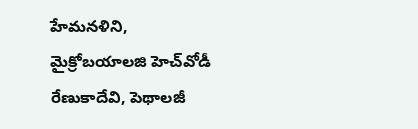హేమనళిని, మైక్రోబయాలజి హెచ్‌వోడీ రేణుకాదేవి, పెథాలజీ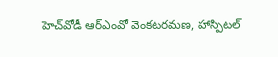హెచ్‌వోడీ ఆర్‌ఎంవో వెంకటరమణ, హాస్పిటల్‌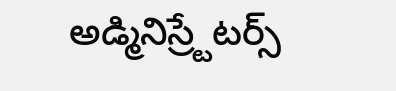అడ్మినిస్ర్టేటర్స్‌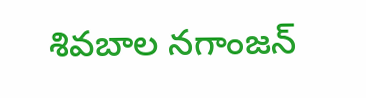శివబాల నగాంజన్‌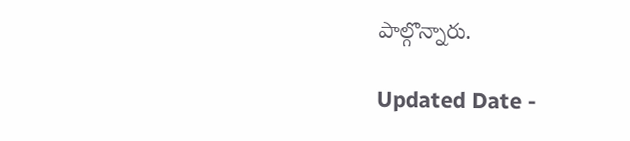పాల్గొన్నారు.

Updated Date -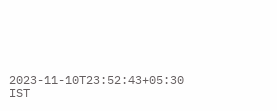2023-11-10T23:52:43+05:30 IST